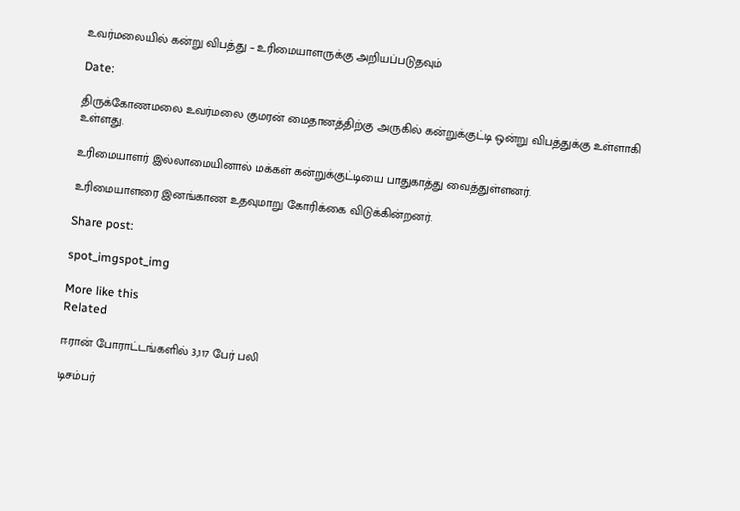உவர்மலையில் கன்று விபத்து – உரிமையாளருக்கு அறியப்படுதவும்

Date:

திருக்கோணமலை உவர்மலை குமரன் மைதானத்திற்கு அருகில் கன்றுக்குட்டி ஒன்று விபத்துக்கு உள்ளாகி உள்ளது.

உரிமையாளர் இல்லாமையினால் மக்கள் கன்றுக்குட்டியை பாதுகாத்து வைத்துள்ளனர்.

உரிமையாளரை இனங்காண உதவுமாறு கோரிக்கை விடுக்கின்றனர்.

Share post:

spot_imgspot_img

More like this
Related

ஈரான் போராட்டங்களில் 3,117 பேர் பலி

டிசம்பர்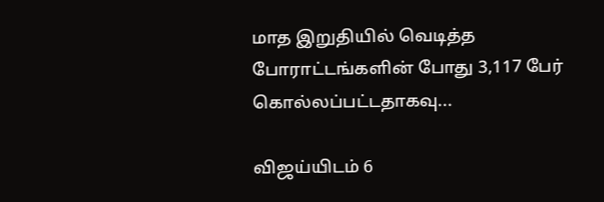மாத இறுதியில் வெடித்த போராட்டங்களின் போது 3,117 பேர் கொல்லப்பட்டதாகவு...

விஜய்யிடம் 6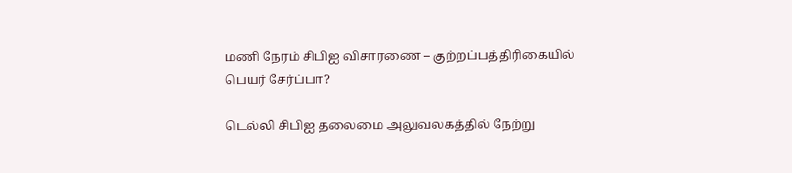மணி நேரம் சிபிஐ விசாரணை – குற்றப்பத்திரிகையில் பெயர் சேர்ப்பா?

டெல்லி சிபிஐ தலைமை அலுவலகத்தில் நேற்று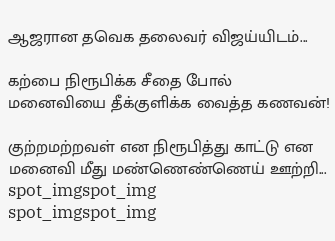ஆஜரான தவெக தலைவர் விஜய்யிடம்...

கற்பை நிரூபிக்க சீதை போல் மனைவியை தீக்குளிக்க வைத்த கணவன்!

குற்றமற்றவள் என நிரூபித்து காட்டு என மனைவி மீது மண்ணெண்ணெய் ஊற்றி...
spot_imgspot_img
spot_imgspot_img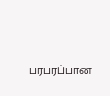பரபரப்பான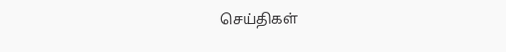செய்திகள்